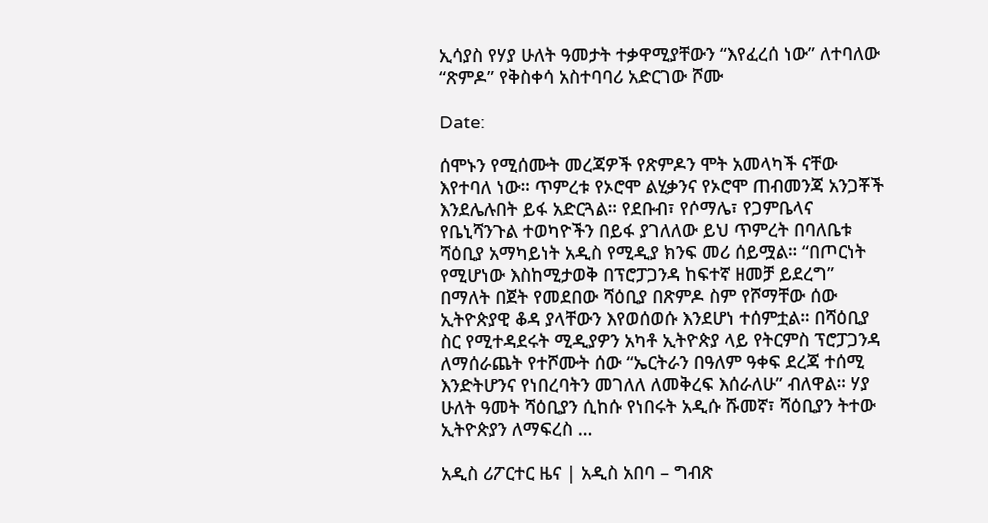ኢሳያስ የሃያ ሁለት ዓመታት ተቃዋሚያቸውን “እየፈረሰ ነው” ለተባለው “ጽምዶ” የቅስቀሳ አስተባባሪ አድርገው ሾሙ

Date:

ሰሞኑን የሚሰሙት መረጃዎች የጽምዶን ሞት አመላካች ናቸው እየተባለ ነው። ጥምረቱ የኦሮሞ ልሂቃንና የኦሮሞ ጠብመንጃ አንጋቾች እንደሌሉበት ይፋ አድርጓል። የደቡብ፣ የሶማሌ፣ የጋምቤላና የቤኒሻንጉል ተወካዮችን በይፋ ያገለለው ይህ ጥምረት በባለቤቱ ሻዕቢያ አማካይነት አዲስ የሚዲያ ክንፍ መሪ ሰይሟል። “በጦርነት የሚሆነው እስከሚታወቅ በፕሮፓጋንዳ ከፍተኛ ዘመቻ ይደረግ” በማለት በጀት የመደበው ሻዕቢያ በጽምዶ ስም የሾማቸው ሰው ኢትዮጵያዊ ቆዳ ያላቸውን እየወሰወሱ እንደሆነ ተሰምቷል። በሻዕቢያ ስር የሚተዳደሩት ሚዲያዎን አካቶ ኢትዮጵያ ላይ የትርምስ ፕሮፓጋንዳ ለማሰራጨት የተሾሙት ሰው “ኤርትራን በዓለም ዓቀፍ ደረጃ ተሰሚ እንድትሆንና የነበረባትን መገለለ ለመቅረፍ እሰራለሁ” ብለዋል። ሃያ ሁለት ዓመት ሻዕቢያን ሲከሱ የነበሩት አዲሱ ሹመኛ፣ ሻዕቢያን ትተው ኢትዮጵያን ለማፍረስ …

አዲስ ሪፖርተር ዜና | አዲስ አበባ – ግብጽ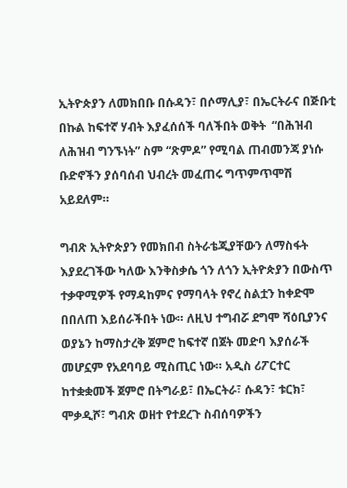ኢትዮጵያን ለመክበቡ በሱዳን፣ በሶማሊያ፣ በኤርትራና በጅቡቲ በኩል ከፍተኛ ሃብት እያፈሰሰች ባለችበት ወቅት  “በሕዝብ ለሕዝብ ግንኙነት” ስም “ጽምዶ” የሚባል ጠብመንጃ ያነሱ ቡድኖችን ያሰባሰብ ህብረት መፈጠሩ ግጥምጥሞሽ አይደለም።

ግብጽ ኢትዮጵያን የመክበብ ስትራቴጂያቸውን ለማስፋት እያደረገችው ካለው እንቅስቃሴ ጎን ለጎን ኢትዮጵያን በውስጥ ተቃዋሚዎች የማዳከምና የማባላት የኖረ ስልቷን ከቀድሞ በበለጠ እይሰራችበት ነው። ለዚህ ተግብሯ ደግሞ ሻዕቢያንና ወያኔን ከማስታረቅ ጀምሮ ከፍተኛ በጀት መድባ እያሰራች መሆኗም የአደባባይ ሚስጢር ነው። አዲስ ሪፖርተር ከተቋቋመች ጀምሮ በትግራይ፣ በኤርትራ፣ ሱዳን፣ ቱርክ፣ ሞቃዲሾ፣ ግብጽ ወዘተ የተደረጉ ስብሰባዎችን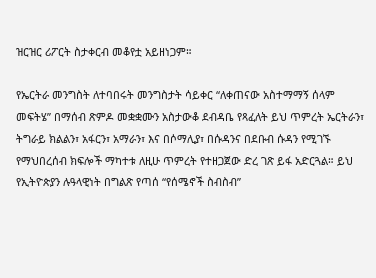ዝርዝር ሪፖርት ስታቀርብ መቆየቷ አይዘነጋም።

የኤርትራ መንግስት ለተባበሩት መንግስታት ሳይቀር “ለቀጠናው አስተማማኝ ሰላም መፍትሄ” በማሰብ ጽምዶ መቋቋሙን አስታውቆ ደብዳቤ የጻፈለት ይህ ጥምረት ኤርትራን፣ ትግራይ ክልልን፣ አፋርን፣ አማራን፣ እና በሶማሊያ፣ በሱዳንና በደቡብ ሱዳን የሚገኙ የማህበረሰብ ክፍሎች ማካተቱ ለዚሁ ጥምረት የተዘጋጀው ድረ ገጽ ይፋ አድርጓል። ይህ የኢትዮጵያን ሉዓላዊነት በግልጽ የጣሰ “የሰሜኖች ስብስብ”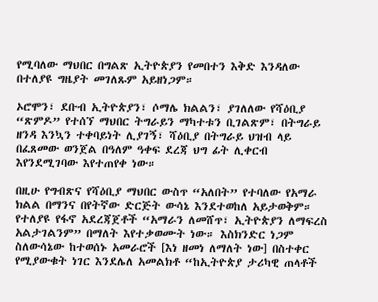የሚባለው ማህበር በግልጽ ኢትዮጵያን የመበተን እቅድ እንዳለው በተለያዩ ግዜያት መገለጹም አይዘነጋም።

ኦሮሞን፣ ደቡብ ኢትዮጵያን፣ ሶማሌ ክልልን፣ ያገለለው የሻዕቢያ “ጽምዶ” የተሰኘ ማህበር ትግራይን ማካተቱን ቢገልጽም፣ በትግራይ ዘንዳ እንኳን ተቀባይነት ሊያገኝ፣ ሻዕቢያ በትግራይ ህዝብ ላይ በፈጸመው ወንጀል በዓለም ዓቀፍ ደረጃ ህግ ፊት ሊቀርብ እየንደሚገባው እየተጠየቀ ነው።

በዚሁ የግብጽና የሻዕቢያ ማህበር ውስጥ “አለበት” የተባለው የአማራ ክልል በማንና በየትኛው ድርጅት ውሳኔ እንደተወከለ አይታወቅም። የተለያዩ የፋኖ አደረጃጀቶች “አማራን ለመሸጥ፣ ኢትዮጵያን ለማፍረስ አልታገልንም” በማለት እየተቃወሙት ነው። እስክንድር ነጋም ስለውሳኔው ከተወሰኑ አመራሮች [እነ ዘመነ ለማለት ነው] በስተቀር የሚያውቁት ነገር እንደሌለ አመልክቶ “ከኢትዮጵያ ታሪካዊ ጠላቶች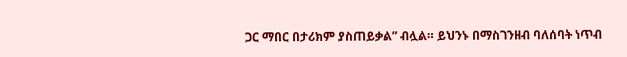ጋር ማበር በታሪክም ያስጠይቃል” ብሏል። ይህንኑ በማስገንዘብ ባለሰባት ነጥብ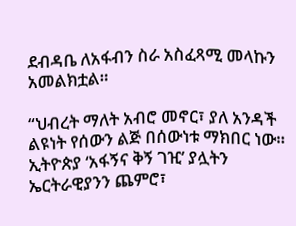ደብዳቤ ለአፋብን ስራ አስፈጻሚ መላኩን አመልክቷል።

“ህብረት ማለት አብሮ መኖር፣ ያለ አንዳች ልዩነት የሰውን ልጅ በሰውነቱ ማክበር ነው። ኢትዮጵያ ‘አፋኝና ቅኝ ገዢ’ ያሏትን ኤርትራዊያንን ጨምሮ፣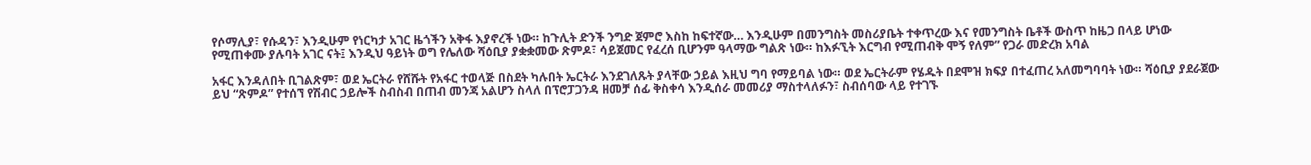የሶማሊያ፣ የሱዳን፣ እንዲሁም የነርካታ አገር ዜጎችን አቅፋ እያኖረች ነው። ከጉሊት ድንች ንግድ ጀምሮ እስከ ከፍተኛው… እንዲሁም በመንግስት መስሪያቤት ተቀጥረው እና የመንግስት ቤቶች ውስጥ ከዜጋ በላይ ሆነው የሚጠቀሙ ያሉባት አገር ናት፤ እንዲህ ዓይነት ወግ የሌለው ሻዕቢያ ያቋቋመው ጽምዶ፣ ሳይጀመር የፈረሰ ቢሆንም ዓላማው ግልጽ ነው። ከእፉኚት እርግብ የሚጠብቅ ሞኝ የለም” የጋራ መድረክ አባል

አፋር እንዳለበት ቢገልጽም፣ ወደ ኤርትራ የሸሹት የአፋር ተወላጅ በስደት ካሉበት ኤርትራ እንደገለጹት ያላቸው ኃይል እዚህ ግባ የማይባል ነው። ወደ ኤርትራም የሄዱት በደሞዝ ክፍያ በተፈጠረ አለመግባባት ነው። ሻዕቢያ ያደራጀው ይህ “ጽምዶ” የተሰኘ የሽብር ኃይሎች ስብስብ በጠብ መንጃ አልሆን ስላለ በፕሮፓጋንዳ ዘመቻ ሰፊ ቅስቀሳ እንዲሰራ መመሪያ ማስተላለፉን፣ ስብሰባው ላይ የተገኙ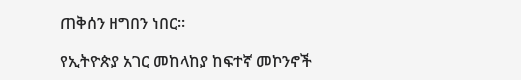ጠቅሰን ዘግበን ነበር።

የኢትዮጵያ አገር መከላከያ ከፍተኛ መኮንኖች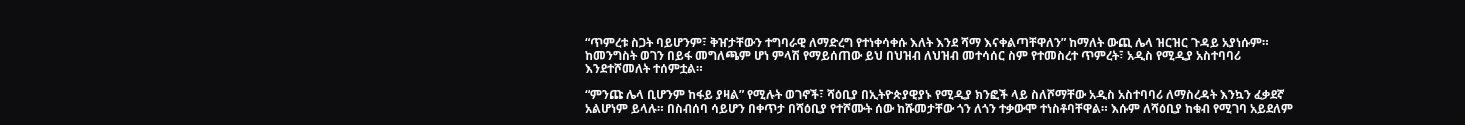“ጥምረቱ ስጋት ባይሆንም፣ ቅዠታቸውን ተግባራዊ ለማድረግ የተነቀሳቀሱ እለት እንደ ሻማ እናቀልጣቸዋለን” ከማለት ውጪ ሌላ ዝርዝር ጉዳይ አያነሱም። ከመንግስት ወገን በይፋ መግለጫም ሆነ ምላሽ የማይሰጠው ይህ በህዝብ ለህዝብ መተሳሰር ስም የተመስረተ ጥምረት፣ አዲስ የሚዲያ አስተባባሪ እንደተሾመለት ተሰምቷል።

“ምንጩ ሌላ ቢሆንም ከፋይ ያዛል” የሚሉት ወገኖች፣ ሻዕቢያ በኢትዮጵያዊያኑ የሚዲያ ክንፎች ላይ ስለሾማቸው አዲስ አስተባባሪ ለማስረዳት እንኳን ፈቃደኛ አልሆነም ይላሉ። በስብሰባ ሳይሆን በቀጥታ በሻዕቢያ የተሾሙት ሰው ከሹመታቸው ጎን ለጎን ተቃውሞ ተነስቶባቸዋል። እሱም ለሻዕቢያ ከቁብ የሚገባ አይደለም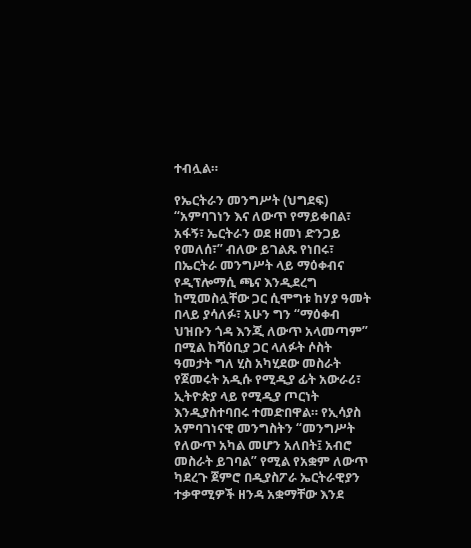ተብሏል።

የኤርትራን መንግሥት (ህግደፍ) “አምባገነን እና ለውጥ የማይቀበል፣ አፋኝ፣ ኤርትራን ወደ ዘመነ ድንጋይ የመለሰ፣” ብለው ይገልጹ የነበሩ፣ በኤርትራ መንግሥት ላይ ማዕቀብና የዲፕሎማሲ ጫና እንዲደረግ ከሚመስሏቸው ጋር ሲሞግቱ ከሃያ ዓመት በላይ ያሳለፉ፣ አሁን ግን “ማዕቀብ ህዝቡን ጎዳ እንጂ ለውጥ አላመጣም” በሚል ከሻዕቢያ ጋር ላለፉት ሶስት ዓመታት ግለ ሂስ አካሂደው መስራት የጀመሩት አዲሱ የሚዲያ ፊት አውራሪ፣ ኢትዮጵያ ላይ የሚዲያ ጦርነት እንዲያስተባበሩ ተመድበዋል። የኢሳያስ አምባገነናዊ መንግስትን “መንግሥት የለውጥ አካል መሆን አለበት፤ አብሮ መስራት ይገባል” የሚል የአቋም ለውጥ ካደረጉ ጀምሮ በዲያስፖራ ኤርትራዊያን ተቃዋሚዎች ዘንዳ አቋማቸው እንደ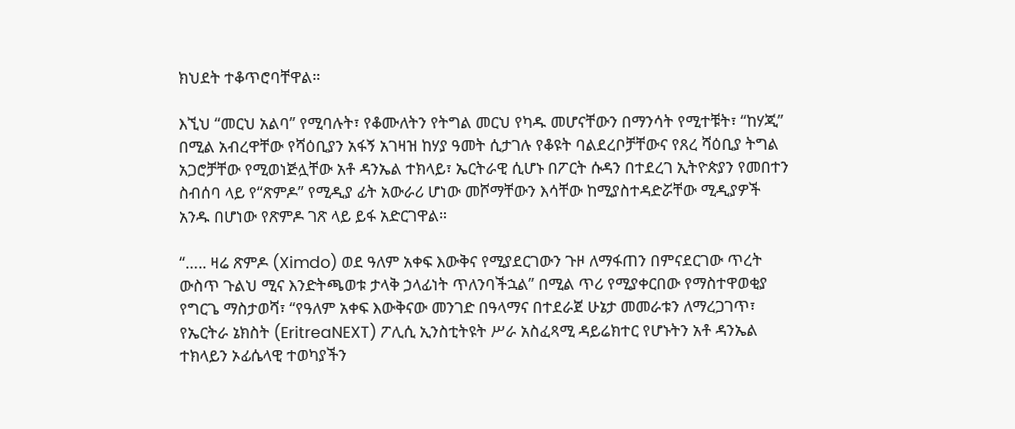ክህደት ተቆጥሮባቸዋል።

እኚህ “መርህ አልባ” የሚባሉት፣ የቆሙለትን የትግል መርህ የካዱ መሆናቸውን በማንሳት የሚተቹት፣ “ከሃጂ” በሚል አብረዋቸው የሻዕቢያን አፋኝ አገዛዝ ከሃያ ዓመት ሲታገሉ የቆዩት ባልደረቦቻቸውና የጸረ ሻዕቢያ ትግል አጋሮቻቸው የሚወነጅሏቸው አቶ ዳንኤል ተክላይ፣ ኤርትራዊ ሲሆኑ በፖርት ሱዳን በተደረገ ኢትዮጵያን የመበተን ስብሰባ ላይ የ“ጽምዶ” የሚዲያ ፊት አውራሪ ሆነው መሾማቸውን እሳቸው ከሚያስተዳድሯቸው ሚዲያዎች አንዱ በሆነው የጽምዶ ገጽ ላይ ይፋ አድርገዋል።

“….. ዛሬ ጽምዶ (Ximdo) ወደ ዓለም አቀፍ እውቅና የሚያደርገውን ጉዞ ለማፋጠን በምናደርገው ጥረት ውስጥ ጉልህ ሚና እንድትጫወቱ ታላቅ ኃላፊነት ጥለንባችኋል” በሚል ጥሪ የሚያቀርበው የማስተዋወቂያ የግርጌ ማስታወሻ፣ “የዓለም አቀፍ እውቅናው መንገድ በዓላማና በተደራጀ ሁኔታ መመራቱን ለማረጋገጥ፣ የኤርትራ ኔክስት (EritreaNEXT) ፖሊሲ ኢንስቲትዩት ሥራ አስፈጻሚ ዳይሬክተር የሆኑትን አቶ ዳንኤል ተክላይን ኦፊሴላዊ ተወካያችን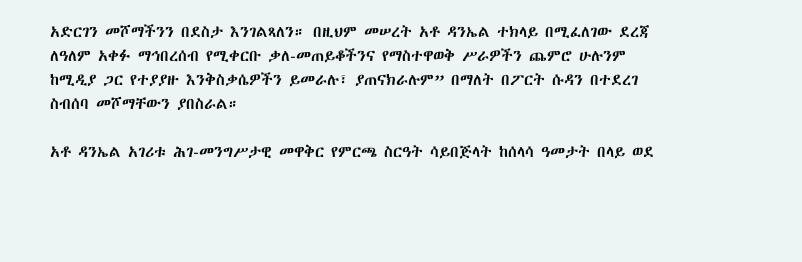አድርገን መሾማችንን በደስታ እንገልጻለን። በዚህም መሠረት አቶ ዳንኤል ተክላይ በሚፈለገው ደረጃ ለዓለም አቀፉ ማኅበረሰብ የሚቀርቡ ቃለ-መጠይቆችንና የማስተዋወቅ ሥራዎችን ጨምሮ ሁሉንም ከሚዲያ ጋር የተያያዙ እንቅስቃሴዎችን ይመራሉ፣ ያጠናክራሉም” በማለት በፖርት ሱዳን በተደረገ ስብሰባ መሾማቸውን ያበስራል።

አቶ ዳንኤል አገሪቱ ሕገ-መንግሥታዊ መዋቅር የምርጫ ስርዓት ሳይበጅላት ከሰላሳ ዓመታት በላይ ወደ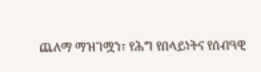ጨለማ ማዝገሟን፣ የሕግ የበላይነትና የሰብዓዊ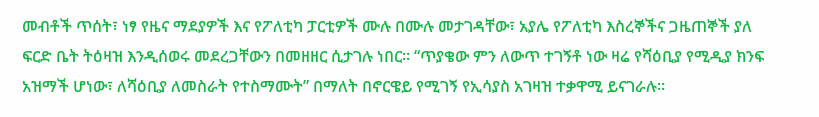መብቶች ጥሰት፣ ነፃ የዜና ማደያዎች እና የፖለቲካ ፓርቲዎች ሙሉ በሙሉ መታገዳቸው፣ አያሌ የፖለቲካ እስረኞችና ጋዜጠኞች ያለ ፍርድ ቤት ትዕዛዝ እንዲሰወሩ መደረጋቸውን በመዘዘር ሲታገሉ ነበር። “ጥያቄው ምን ለውጥ ተገኝቶ ነው ዛሬ የሻዕቢያ የሚዲያ ክንፍ አዝማች ሆነው፣ ለሻዕቢያ ለመስራት የተስማሙት” በማለት በኖርዌይ የሚገኝ የኢሳያስ አገዛዝ ተቃዋሚ ይናገራሉ።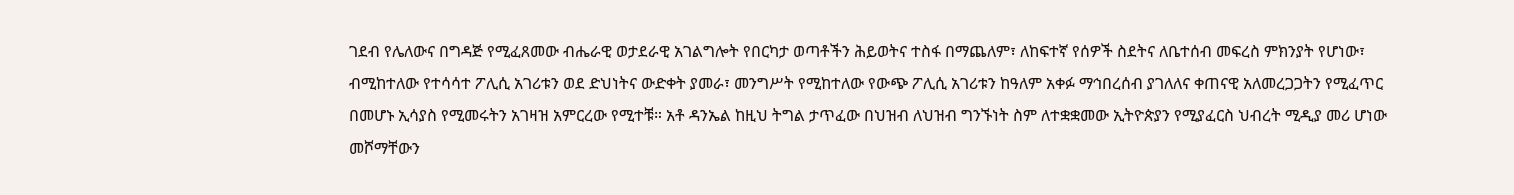ገደብ የሌለውና በግዳጅ የሚፈጸመው ብሔራዊ ወታደራዊ አገልግሎት የበርካታ ወጣቶችን ሕይወትና ተስፋ በማጨለም፣ ለከፍተኛ የሰዎች ስደትና ለቤተሰብ መፍረስ ምክንያት የሆነው፣ ብሚከተለው የተሳሳተ ፖሊሲ አገሪቱን ወደ ድህነትና ውድቀት ያመራ፣ መንግሥት የሚከተለው የውጭ ፖሊሲ አገሪቱን ከዓለም አቀፉ ማኅበረሰብ ያገለለና ቀጠናዊ አለመረጋጋትን የሚፈጥር በመሆኑ ኢሳያስ የሚመሩትን አገዛዝ አምርረው የሚተቹ። አቶ ዳንኤል ከዚህ ትግል ታጥፈው በህዝብ ለህዝብ ግንኙነት ስም ለተቋቋመው ኢትዮጵያን የሚያፈርስ ህብረት ሚዲያ መሪ ሆነው መሾማቸውን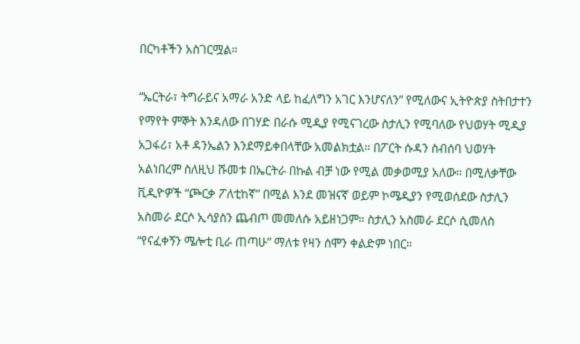በርካቶችን አስገርሟል።

“ኤርትራ፣ ትግራይና አማራ አንድ ላይ ከፈለግን አገር እንሆናለን” የሚለውና ኢትዮጵያ ስትበታተን የማየት ምኞት እንዳለው በገሃድ በራሱ ሚዲያ የሚናገረው ስታሊን የሚባለው የህወሃት ሚዲያ አጋፋሪ፣ አቶ ዳንኤልን እንደማይቀበላቸው አመልክቷል። በፖርት ሱዳን ስብሰባ ህወሃት አልነበረም ስለዚህ ሹመቱ በኤርትራ በኩል ብቻ ነው የሚል መቃወሚያ አለው። በሚለቃቸው ቪዲዮዎች “ጮርቃ ፖለቲከኛ” በሚል እንደ መዝናኛ ወይም ኮሜዲያን የሚወሰደው ስታሊን አስመራ ደርሶ ኢሳያስን ጨብጦ መመለሱ አይዘነጋም። ስታሊን አስመራ ደርሶ ሲመለስ “የናፈቀኝን ሜሎቲ ቢራ ጠጣሁ” ማለቱ የዛን ሰሞን ቀልድም ነበር።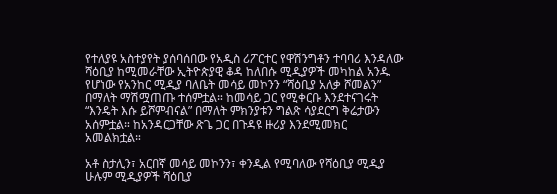የተለያዩ አስተያየት ያሰባሰበው የአዲስ ሪፖርተር የዋሽንግቶን ተባባሪ እንዳለው ሻዕቢያ ከሚመራቸው ኢትዮጵያዊ ቆዳ ከለበሱ ሚዲያዎች መካከል አንዱ የሆነው የአንከር ሚዲያ ባለቤት መሳይ መኮንን “ሻዕቢያ አለቃ ሾመልን” በማለት ማሽሟጠጡ ተሰምቷል። ከመሳይ ጋር የሚቀርቡ እንደተናገሩት “እንዴት እሱ ይሾምብናል” በማለት ምክንያቱን ግልጽ ሳያደርግ ቅሬታውን አሰምቷል። ከአንዳርጋቸው ጽጌ ጋር በጉዳዩ ዙሪያ እንደሚመክር አመልክቷል።

አቶ ስታሊን፣ አርበኛ መሳይ መኮንን፣ ቀንዲል የሚባለው የሻዕቢያ ሚዲያ ሁሉም ሚዲያዎች ሻዕቢያ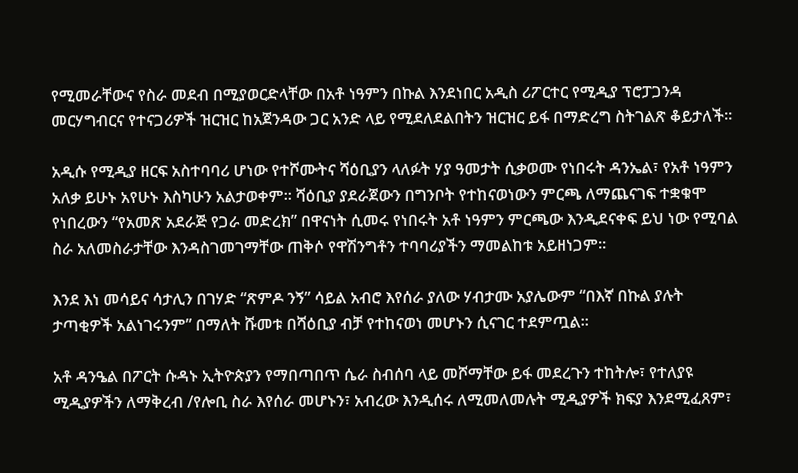የሚመራቸውና የስራ መደብ በሚያወርድላቸው በአቶ ነዓምን በኩል እንደነበር አዲስ ሪፖርተር የሚዲያ ፕሮፓጋንዳ መርሃግብርና የተናጋሪዎች ዝርዝር ከአጀንዳው ጋር አንድ ላይ የሚደለደልበትን ዝርዝር ይፋ በማድረግ ስትገልጽ ቆይታለች።

አዲሱ የሚዲያ ዘርፍ አስተባባሪ ሆነው የተሾሙትና ሻዕቢያን ላለፉት ሃያ ዓመታት ሲቃወሙ የነበሩት ዳንኤል፣ የአቶ ነዓምን አለቃ ይሁኑ አየሁኑ እስካሁን አልታወቀም። ሻዕቢያ ያደራጀውን በግንቦት የተከናወነውን ምርጫ ለማጨናገፍ ተቋቁሞ የነበረውን “የአመጽ አደራጅ የጋራ መድረክ” በዋናነት ሲመሩ የነበሩት አቶ ነዓምን ምርጫው እንዲደናቀፍ ይህ ነው የሚባል ስራ አለመስራታቸው እንዳስገመገማቸው ጠቅሶ የዋሽንግቶን ተባባሪያችን ማመልከቱ አይዘነጋም።

እንደ እነ መሳይና ሳታሊን በገሃድ “ጽምዶ ንኝ” ሳይል አብሮ እየሰራ ያለው ሃብታሙ አያሌውም “በእኛ በኩል ያሉት ታጣቂዎች አልነገሩንም” በማለት ሹመቱ በሻዕቢያ ብቻ የተከናወነ መሆኑን ሲናገር ተደምጧል።

አቶ ዳንዔል በፖርት ሱዳኑ ኢትዮጵያን የማበጣበጥ ሴራ ስብሰባ ላይ መሾማቸው ይፋ መደረጉን ተከትሎ፣ የተለያዩ ሚዲያዎችን ለማቅረብ /የሎቢ ስራ እየሰራ መሆኑን፣ አብረው እንዲሰሩ ለሚመለመሉት ሚዲያዎች ክፍያ እንደሚፈጸም፣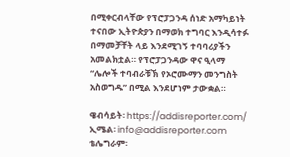በሚቀርብላቸው የፕሮፓጋንዳ ሰነድ አማካይነት ተናበው ኢትዮጵያን በማወክ ተግባር እንዲሳተፉ በማመቻቸት ላይ እንደሚገኝ ተባባሪያችን አመልክቷል። የፕሮፓጋንዳው ዋና ዒላማ “ሌሎች ተባብራቹኽ የኦሮሙማን መንግስት አስወግዱ” በሚል እንደሆነም ታውቋል።

ዌብሳይት፡ https://addisreporter.com/
ኢሜል፡ info@addisreporter.com
ቴሌግራም፡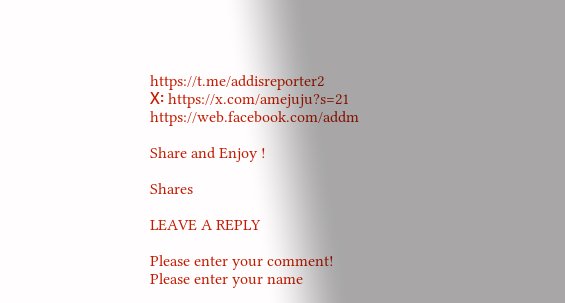https://t.me/addisreporter2
X፡ https://x.com/amejuju?s=21
https://web.facebook.com/addm

Share and Enjoy !

Shares

LEAVE A REPLY

Please enter your comment!
Please enter your name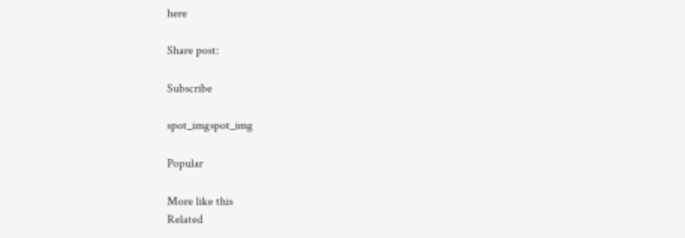here

Share post:

Subscribe

spot_imgspot_img

Popular

More like this
Related